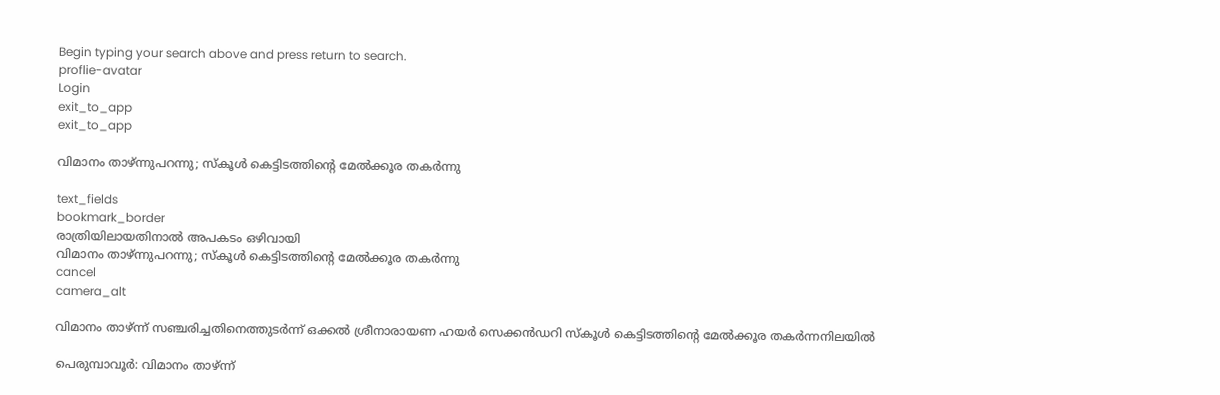Begin typing your search above and press return to search.
proflie-avatar
Login
exit_to_app
exit_to_app

വിമാനം താഴ്ന്നുപറന്നു; സ്‌കൂള്‍ കെട്ടിടത്തിന്റെ മേൽക്കൂര തകർന്നു

text_fields
bookmark_border
രാത്രിയിലായതിനാല്‍ അപകടം ഒഴിവായി
വിമാനം താഴ്ന്നുപറന്നു; സ്‌കൂള്‍ കെട്ടിടത്തിന്റെ മേൽക്കൂര തകർന്നു
cancel
camera_alt

വിമാനം താഴ്ന്ന് സഞ്ചരിച്ചതിനെത്തുടര്‍ന്ന് ഒക്കല്‍ ശ്രീനാരായണ ഹയര്‍ സെക്കന്‍ഡറി സ്‌കൂള്‍ കെട്ടിടത്തിന്റെ മേൽക്കൂര തകര്‍ന്നനിലയില്‍

പെരുമ്പാവൂര്‍: വിമാനം താഴ്ന്ന്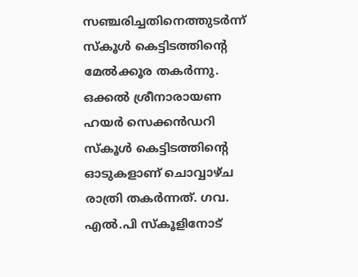സഞ്ചരിച്ചതിനെത്തുടര്‍ന്ന് സ്‌കൂള്‍ കെട്ടിടത്തിന്റെ മേൽക്കൂര തകര്‍ന്നു. ഒക്കല്‍ ശ്രീനാരായണ ഹയര്‍ സെക്കന്‍ഡറി സ്‌കൂള്‍ കെട്ടിടത്തിന്റെ ഓടുകളാണ് ചൊവ്വാഴ്ച രാത്രി തകര്‍ന്നത്. ഗവ. എല്‍.പി സ്‌കൂളിനോട്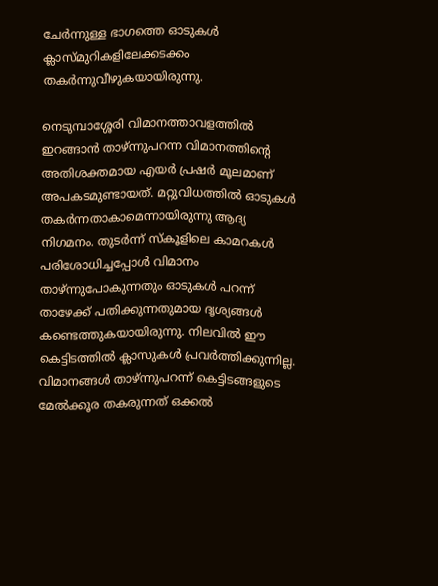ചേര്‍ന്നുള്ള ഭാഗത്തെ ഓടുകള്‍ ക്ലാസ്മുറികളിലേക്കടക്കം തകര്‍ന്നുവീഴുകയായിരുന്നു.

നെടുമ്പാശ്ശേരി വിമാനത്താവളത്തില്‍ ഇറങ്ങാന്‍ താഴ്ന്നുപറന്ന വിമാനത്തിന്റെ അതിശക്തമായ എയര്‍ പ്രഷര്‍ മൂലമാണ് അപകടമുണ്ടായത്. മറ്റുവിധത്തില്‍ ഓടുകള്‍ തകര്‍ന്നതാകാമെന്നായിരുന്നു ആദ്യ നിഗമനം. തുടര്‍ന്ന് സ്‌കൂളിലെ കാമറകള്‍ പരിശോധിച്ചപ്പോള്‍ വിമാനം താഴ്ന്നുപോകുന്നതും ഓടുകള്‍ പറന്ന് താഴേക്ക് പതിക്കുന്നതുമായ ദൃശ്യങ്ങള്‍ കണ്ടെത്തുകയായിരുന്നു. നിലവില്‍ ഈ കെട്ടിടത്തില്‍ ക്ലാസുകള്‍ പ്രവര്‍ത്തിക്കുന്നില്ല. വിമാനങ്ങള്‍ താഴ്ന്നുപറന്ന് കെട്ടിടങ്ങളുടെ മേൽക്കൂര തകരുന്നത് ഒക്കല്‍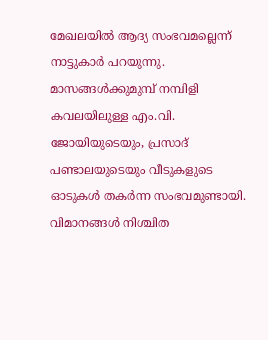മേഖലയില്‍ ആദ്യ സംഭവമല്ലെന്ന് നാട്ടുകാര്‍ പറയുന്നു. മാസങ്ങള്‍ക്കുമുമ്പ് നമ്പിളി കവലയിലുള്ള എം.വി. ജോയിയുടെയും, പ്രസാദ് പണ്ടാലയുടെയും വീടുകളുടെ ഓടുകള്‍ തകര്‍ന്ന സംഭവമുണ്ടായി. വിമാനങ്ങള്‍ നിശ്ചിത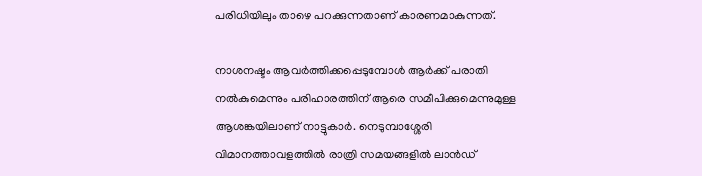പരിധിയിലും താഴെ പറക്കുന്നതാണ് കാരണമാകുന്നത്.

നാശനഷ്ടം ആവര്‍ത്തിക്കപ്പെടുമ്പോള്‍ ആര്‍ക്ക് പരാതി നല്‍കുമെന്നും പരിഹാരത്തിന് ആരെ സമീപിക്കുമെന്നുമുള്ള ആശങ്കയിലാണ് നാട്ടുകാര്‍. നെടുമ്പാശ്ശേരി വിമാനത്താവളത്തില്‍ രാത്രി സമയങ്ങളില്‍ ലാന്‍ഡ്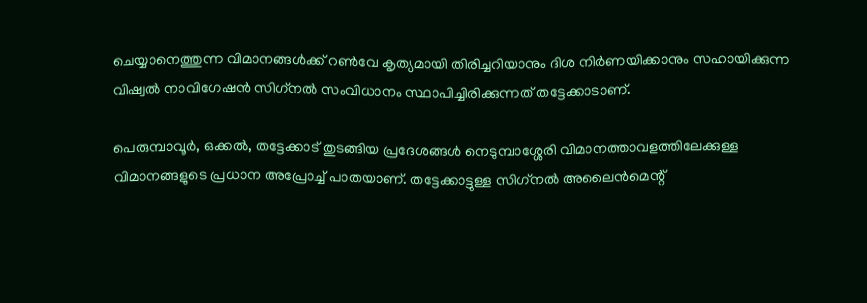ചെയ്യാനെത്തുന്ന വിമാനങ്ങള്‍ക്ക് റണ്‍വേ കൃത്യമായി തിരിച്ചറിയാനും ദിശ നിർണയിക്കാനും സഹായിക്കുന്ന വിഷ്വല്‍ നാവിഗേഷന്‍ സിഗ്‌നല്‍ സംവിധാനം സ്ഥാപിച്ചിരിക്കുന്നത് തട്ടേക്കാടാണ്.

പെരുമ്പാവൂര്‍, ഒക്കല്‍, തട്ടേക്കാട് തുടങ്ങിയ പ്രദേശങ്ങള്‍ നെടുമ്പാശ്ശേരി വിമാനത്താവളത്തിലേക്കുള്ള വിമാനങ്ങളുടെ പ്രധാന അപ്രോച്ച് പാതയാണ്. തട്ടേക്കാട്ടുള്ള സിഗ്‌നല്‍ അലൈന്‍മെന്റ്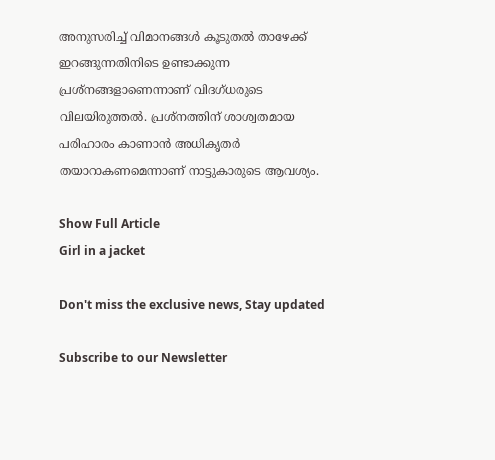അനുസരിച്ച് വിമാനങ്ങള്‍ കൂടുതല്‍ താഴേക്ക് ഇറങ്ങുന്നതിനിടെ ഉണ്ടാക്കുന്ന പ്രശ്‌നങ്ങളാണെന്നാണ് വിദഗ്ധരുടെ വിലയിരുത്തല്‍. പ്രശ്‌നത്തിന് ശാശ്വതമായ പരിഹാരം കാണാന്‍ അധികൃതര്‍ തയാറാകണമെന്നാണ് നാട്ടുകാരുടെ ആവശ്യം.

Show Full Article
Girl in a jacket

Don't miss the exclusive news, Stay updated

Subscribe to our Newsletter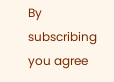By subscribing you agree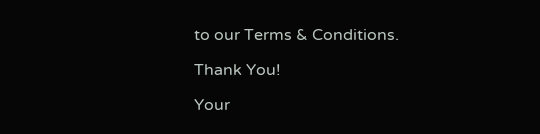to our Terms & Conditions.

Thank You!

Your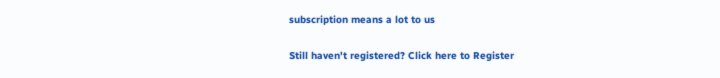subscription means a lot to us

Still haven't registered? Click here to Register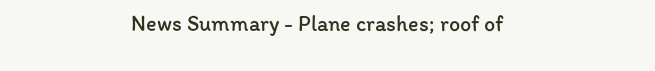News Summary - Plane crashes; roof of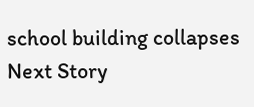school building collapses
Next Story